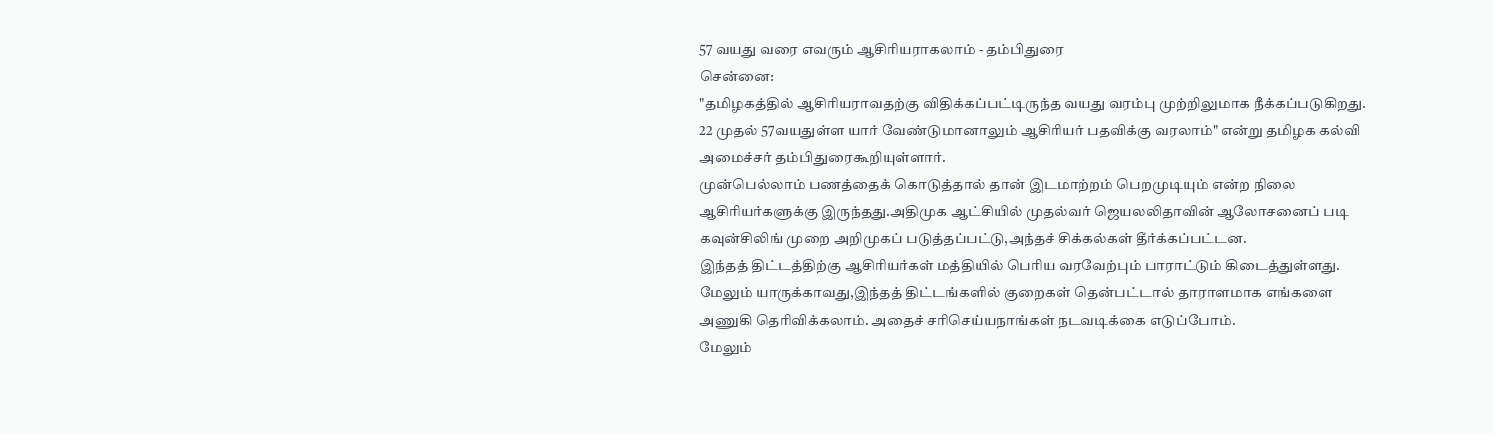57 வயது வரை எவரும் ஆசிரியராகலாம் - தம்பிதுரை
சென்னை:
"தமிழகத்தில் ஆசிரியராவதற்கு விதிக்கப்பட்டிருந்த வயது வரம்பு முற்றிலுமாக நீக்கப்படுகிறது. 22 முதல் 57வயதுள்ள யார் வேண்டுமானாலும் ஆசிரியர் பதவிக்கு வரலாம்" என்று தமிழக கல்வி அமைச்சர் தம்பிதுரைகூறியுள்ளார்.
முன்பெல்லாம் பணத்தைக் கொடுத்தால் தான் இடமாற்றம் பெறமுடியும் என்ற நிலை ஆசிரியர்களுக்கு இருந்தது.அதிமுக ஆட்சியில் முதல்வர் ஜெயலலிதாவின் ஆலோசனைப் படி கவுன்சிலிங் முறை அறிமுகப் படுத்தப்பட்டு,அந்தச் சிக்கல்கள் தீர்க்கப்பட்டன.
இந்தத் திட்டத்திற்கு ஆசிரியர்கள் மத்தியில் பெரிய வரவேற்பும் பாராட்டும் கிடைத்துள்ளது. மேலும் யாருக்காவது,இந்தத் திட்டங்களில் குறைகள் தென்பட்டால் தாராளமாக எங்களை அணுகி தெரிவிக்கலாம். அதைச் சரிசெய்யநாங்கள் நடவடிக்கை எடுப்போம்.
மேலும்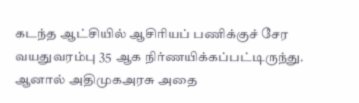கடந்த ஆட்சியில் ஆசிரியப் பணிக்குச் சேர வயதுவரம்பு 35 ஆக நிர்ணயிக்கப்பட்டிருந்து. ஆனால் அதிமுகஅரசு அதை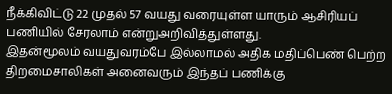நீக்கிவிட்டு 22 முதல் 57 வயது வரையுள்ள யாரும் ஆசிரியப் பணியில் சேரலாம் என்றுஅறிவித்துள்ளது.
இதன்மூலம் வயதுவரம்பே இல்லாமல் அதிக மதிப்பெண் பெற்ற திறமைசாலிகள் அனைவரும் இந்தப் பணிக்கு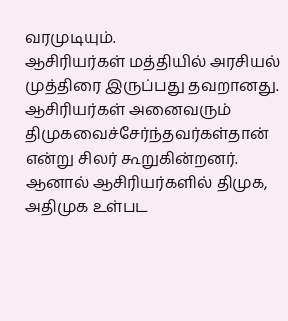வரமுடியும்.
ஆசிரியர்கள் மத்தியில் அரசியல் முத்திரை இருப்பது தவறானது. ஆசிரியர்கள் அனைவரும் திமுகவைச்சேர்ந்தவர்கள்தான் என்று சிலர் கூறுகின்றனர். ஆனால் ஆசிரியர்களில் திமுக, அதிமுக உள்பட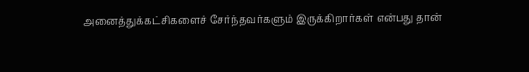அனைத்துக்கட்சிகளைச் சேர்ந்தவர்களும் இருக்கிறார்கள் என்பது தான்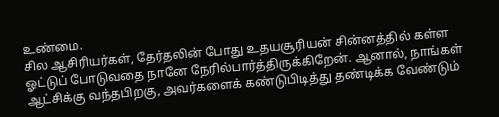உண்மை.
சில ஆசிரியர்கள், தேர்தலின் போது உதயசூரியன் சின்னத்தில் கள்ள ஓட்டுப் போடுவதை நானே நேரில்பார்த்திருக்கிறேன். ஆனால், நாங்கள் ஆட்சிக்கு வந்தபிறகு, அவர்களைக் கண்டுபிடித்து தண்டிக்க வேண்டும்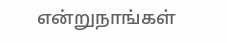என்றுநாங்கள்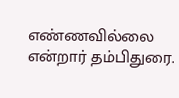எண்ணவில்லை என்றார் தம்பிதுரை.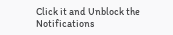Click it and Unblock the Notifications